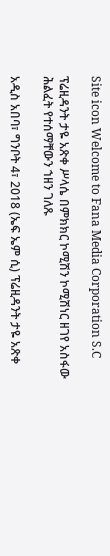Site icon Welcome to Fana Media Corporation S.C

ፕሬዚዳንት ታዬ አጽቀ ሥላሴ በምክክር ኮሚሽን ኮሚሽነር ዘገየ አስፋው ሕልፈት የተሰማቸውን ኀዘን ገለጹ

አዲስ አበባ፣ ግንቦት 4፣ 2018 (ኤፍ ኤም ሲ) ፕሬዚዳንት ታዬ አጽቀ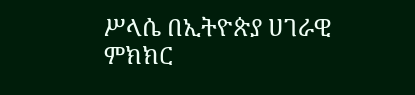ሥላሴ በኢትዮጵያ ሀገራዊ ምክክር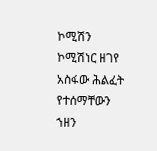ኮሚሽን ኮሚሽነር ዘገየ አስፋው ሕልፈት የተሰማቸውን ኀዘን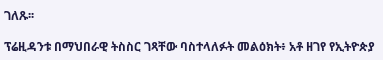ገለጹ፡፡

ፕሬዚዳንቱ በማህበራዊ ትስስር ገጻቸው ባስተላለፉት መልዕክት፥ አቶ ዘገየ የኢትዮጵያ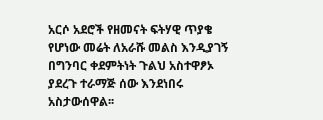አርሶ አደሮች የዘመናት ፍትሃዊ ጥያቄ የሆነው መሬት ለአራሹ መልስ እንዲያገኝ በግንባር ቀደምትነት ጉልህ አስተዋፆኦ ያደረጉ ተራማጅ ሰው እንደነበሩ አስታውሰዋል፡፡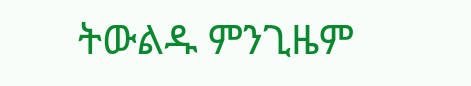ትውልዱ ምንጊዜም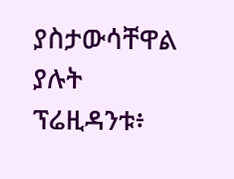ያስታውሳቸዋል ያሉት ፕሬዚዳንቱ፥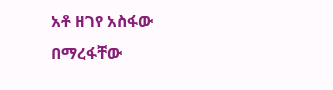አቶ ዘገየ አስፋው በማረፋቸው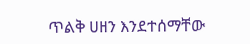ጥልቅ ሀዘን እንደተሰማቸው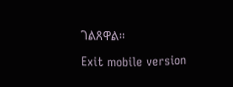ገልጸዋል፡፡

Exit mobile version